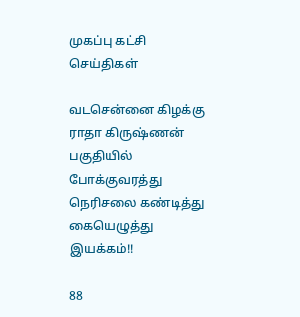முகப்பு கட்சி செய்திகள்

வடசென்னை கிழக்கு ராதா கிருஷ்ணன் பகுதியில் போக்குவரத்து நெரிசலை கண்டித்து கையெழுத்து இயக்கம்!!

88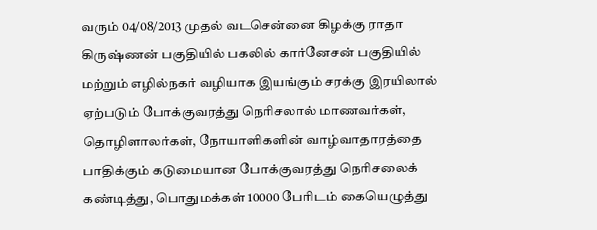வரும் 04/08/2013 முதல் வடசென்னை கிழக்கு ராதா கிருஷ்ணன் பகுதியில் பகலில் கார்னேசன் பகுதியில் மற்றும் எழில்நகர் வழியாக இயங்கும் சரக்கு இரயிலால் ஏற்படும் போக்குவரத்து நெரிசலால் மாணவர்கள், தொழிளாலர்கள், நோயாளிகளின் வாழ்வாதாரத்தை பாதிக்கும் கடுமையான போக்குவரத்து நெரிசலைக் கண்டித்து, பொதுமக்கள் 10000 பேரிடம் கையெழுத்து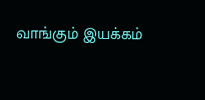வாங்கும் இயக்கம்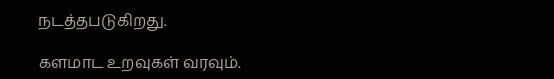நடத்தபடுகிறது.

களமாட உறவுகள் வரவும்.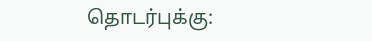தொடர்புக்கு: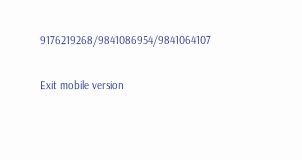9176219268/9841086954/9841064107

Exit mobile version